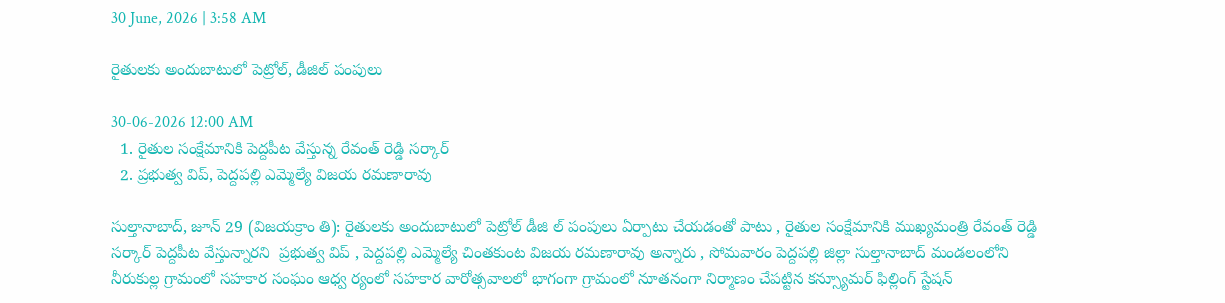30 June, 2026 | 3:58 AM

రైతులకు అందుబాటులో పెట్రోల్, డీజిల్ పంపులు

30-06-2026 12:00 AM
  1. రైతుల సంక్షేమానికి పెద్దపీట వేస్తున్న రేవంత్ రెడ్డి సర్కార్
  2. ప్రభుత్వ విప్, పెద్దపల్లి ఎమ్మెల్యే విజయ రమణారావు

సుల్తానాబాద్, జూన్ 29 (విజయక్రాం తి): రైతులకు అందుబాటులో పెట్రోల్ డీజి ల్ పంపులు ఏర్పాటు చేయడంతో పాటు , రైతుల సంక్షేమానికి ముఖ్యమంత్రి రేవంత్ రెడ్డి సర్కార్ పెద్దపీట వేస్తున్నారని  ప్రభుత్వ విప్ , పెద్దపల్లి ఎమ్మెల్యే చింతకుంట విజయ రమణారావు అన్నారు , సోమవారం పెద్దపల్లి జిల్లా సుల్తానాబాద్ మండలంలోని నీరుకుల్ల గ్రామంలో సహకార సంఘం ఆధ్వ ర్యంలో సహకార వారోత్సవాలలో భాగంగా గ్రామంలో నూతనంగా నిర్మాణం చేపట్టిన కన్స్యూమర్ ఫిల్లింగ్ స్టేషన్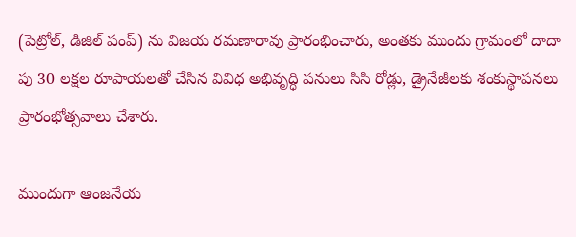(పెట్రోల్, డిజిల్ పంప్) ను విజయ రమణారావు ప్రారంభించారు, అంతకు ముందు గ్రామంలో దాదా పు 30 లక్షల రూపాయలతో చేసిన వివిధ అభివృద్ధి పనులు సిసి రోడ్లు, డ్రైనేజీలకు శంకుస్థాపనలు ప్రారంభోత్సవాలు చేశారు.

ముందుగా ఆంజనేయ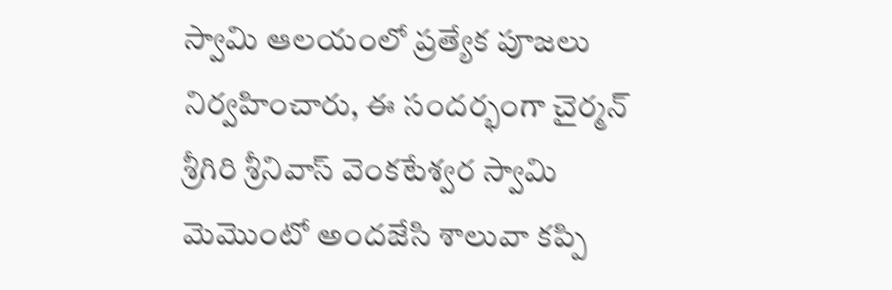స్వామి ఆలయంలో ప్రత్యేక పూజలు నిర్వహించారు, ఈ సందర్భంగా చైర్మన్ శ్రీగిరి శ్రీనివాస్ వెంకటేశ్వర స్వామి  మెమొంటో అందజేసి శాలువా కప్పి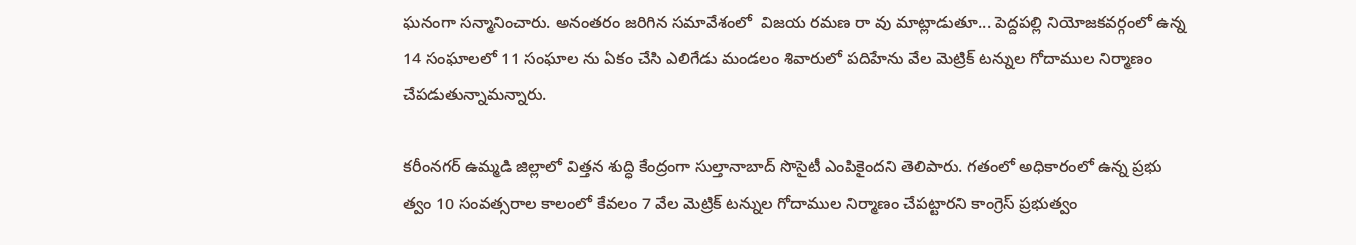ఘనంగా సన్మానించారు. అనంతరం జరిగిన సమావేశంలో  విజయ రమణ రా వు మాట్లాడుతూ... పెద్దపల్లి నియోజకవర్గంలో ఉన్న 14 సంఘాలలో 11 సంఘాల ను ఏకం చేసి ఎలిగేడు మండలం శివారులో పదిహేను వేల మెట్రిక్ టన్నుల గోదాముల నిర్మాణం చేపడుతున్నామన్నారు.

కరీంనగర్ ఉమ్మడి జిల్లాలో విత్తన శుద్ధి కేంద్రంగా సుల్తానాబాద్ సొసైటీ ఎంపికైందని తెలిపారు. గతంలో అధికారంలో ఉన్న ప్రభు త్వం 10 సంవత్సరాల కాలంలో కేవలం 7 వేల మెట్రిక్ టన్నుల గోదాముల నిర్మాణం చేపట్టారని కాంగ్రెస్ ప్రభుత్వం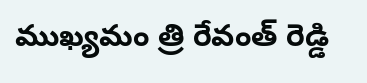ముఖ్యమం త్రి రేవంత్ రెడ్డి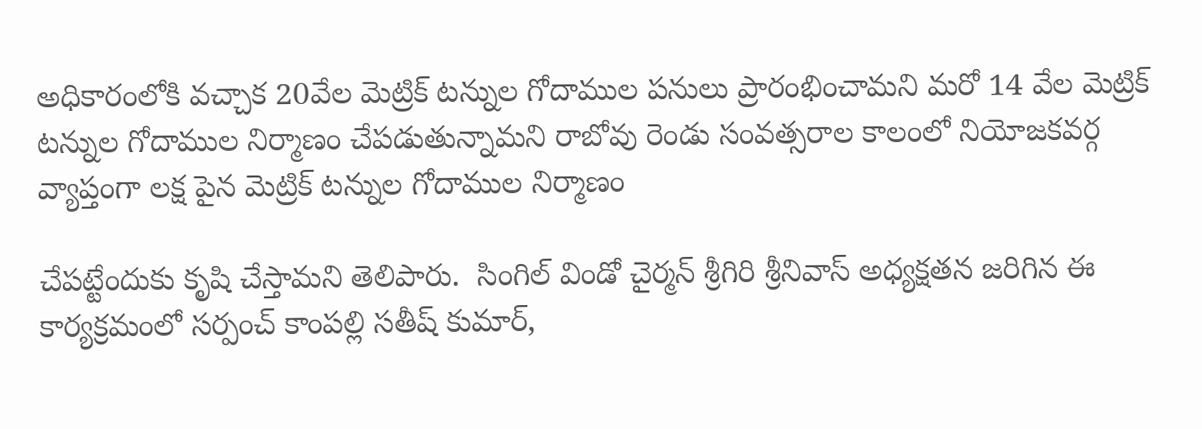అధికారంలోకి వచ్చాక 20వేల మెట్రిక్ టన్నుల గోదాముల పనులు ప్రారంభించామని మరో 14 వేల మెట్రిక్ టన్నుల గోదాముల నిర్మాణం చేపడుతున్నామని రాబోవు రెండు సంవత్సరాల కాలంలో నియోజకవర్గ వ్యాప్తంగా లక్ష పైన మెట్రిక్ టన్నుల గోదాముల నిర్మాణం

చేపట్టేందుకు కృషి చేస్తామని తెలిపారు.  సింగిల్ విండో చైర్మన్ శ్రీగిరి శ్రీనివాస్ అధ్యక్షతన జరిగిన ఈ కార్యక్రమంలో సర్పంచ్ కాంపల్లి సతీష్ కుమార్,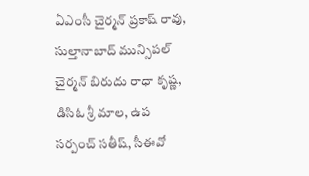ఏఎంసీ చైర్మన్ ప్రకాష్ రావు, సుల్తానాబాద్ మున్సిపల్ చైర్మన్ బిరుదు రాధా కృష్ణ, డిసిఓ శ్రీ మాల, ఉప సర్పంచ్ సతీష్, సీఈవో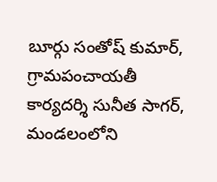బూర్గు సంతోష్ కుమార్, గ్రామపంచాయతీ కార్యదర్శి సునీత సాగర్, మండలంలోని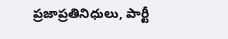ప్రజాప్రతినిధులు, పార్టీ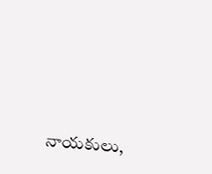నాయకులు,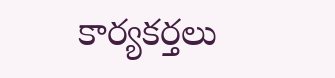కార్యకర్తలు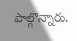పాల్గొన్నారు.